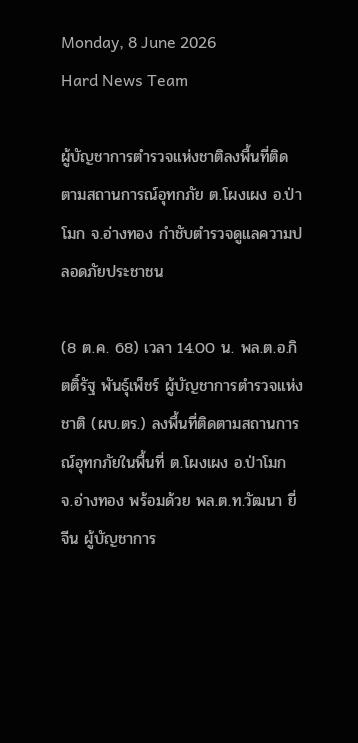Monday, 8 June 2026
Hard News Team

ผู้บัญชาการตำรวจแห่งชาติลงพื้นที่ติดตามสถานการณ์อุทกภัย ต.โผงเผง อ.ป่าโมก จ.อ่างทอง กำชับตำรวจดูแลความปลอดภัยประชาชน

(8 ต.ค. 68) เวลา 14.00 น. พล.ต.อ.กิตติ์รัฐ พันธุ์เพ็ชร์ ผู้บัญชาการตำรวจแห่งชาติ (ผบ.ตร.) ลงพื้นที่ติดตามสถานการณ์อุทกภัยในพื้นที่ ต.โผงเผง อ.ป่าโมก จ.อ่างทอง พร้อมด้วย พล.ต.ท.วัฒนา ยี่จีน ผู้บัญชาการ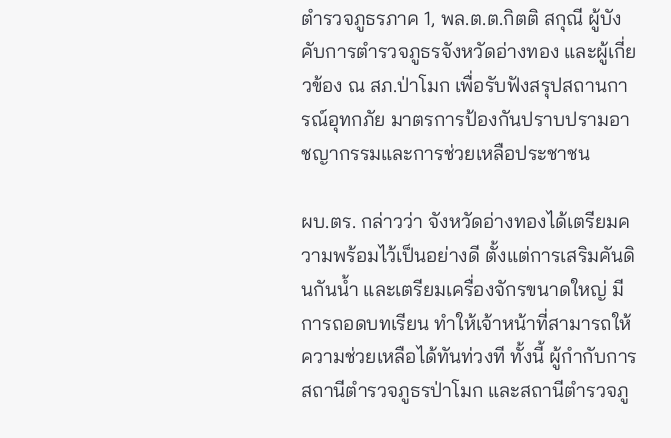ตำรวจภูธรภาค 1, พล.ต.ต.กิตติ สกุณี ผู้บังคับการตำรวจภูธรจังหวัดอ่างทอง และผู้เกี่ยวข้อง ณ สภ.ป่าโมก เพื่อรับฟังสรุปสถานการณ์อุทกภัย มาตรการป้องกันปราบปรามอาชญากรรมและการช่วยเหลือประชาชน

ผบ.ตร. กล่าวว่า จังหวัดอ่างทองได้เตรียมความพร้อมไว้เป็นอย่างดี ตั้งแต่การเสริมคันดินกันน้ำ และเตรียมเครื่องจักรขนาดใหญ่ มีการถอดบทเรียน ทำให้เจ้าหน้าที่สามารถให้ความช่วยเหลือได้ทันท่วงที ทั้งนี้ ผู้กำกับการ สถานีตำรวจภูธรป่าโมก และสถานีตำรวจภู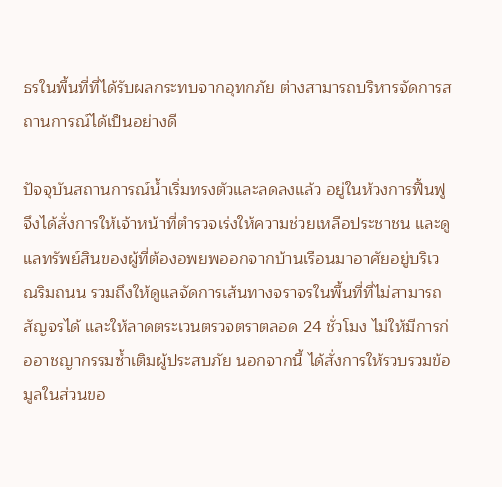ธรในพื้นที่ที่ได้รับผลกระทบจากอุทกภัย ต่างสามารถบริหารจัดการสถานการณ์ได้เป็นอย่างดี

ปัจจุบันสถานการณ์น้ำเริ่มทรงตัวและลดลงแล้ว อยู่ในห้วงการฟื้นฟู จึงได้สั่งการให้เจ้าหน้าที่ตำรวจเร่งให้ความช่วยเหลือประชาชน และดูแลทรัพย์สินของผู้ที่ต้องอพยพออกจากบ้านเรือนมาอาศัยอยู่บริเวณริมถนน รวมถึงให้ดูแลจัดการเส้นทางจราจรในพื้นที่ที่ไม่สามารถสัญจรได้ และให้ลาดตระเวนตรวจตราตลอด 24 ชั่วโมง ไม่ให้มีการก่ออาชญากรรมซ้ำเติมผู้ประสบภัย นอกจากนี้ ได้สั่งการให้รวบรวมข้อมูลในส่วนขอ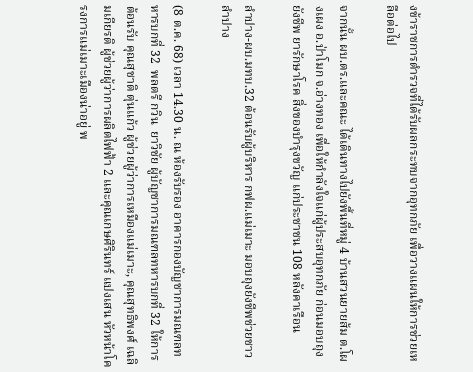งข้าราชการตำรวจที่ได้รับผลกระทบจากอุทกภัย เพื่อวางแผนให้การช่วยเหลือต่อไป

จากนั้น ผบ.ตร.และคณะ ได้เดินทางไปยังพื้นที่หมู่ 4 บ้านสวนยายส้ม ต.โผงเผง อ.ป่าโมก จ.อ่างทอง เพื่อให้กำลังใจแก่ผู้ประสบอุทกภัย ก่อนมอบถุงยังชีพ ยารักษาโรค สิ่งของบำรุงขวัญ แก่ประชาชน 108 หลังคาเรือน

ลำปาง-ผบ.มทบ.32 ต้อนรับผู้บริหาร กฟผ.แม่เมาะ มอบถุงยังชีพช่วยชาวลำปาง

(8 ต.ค. 68) เวลา 14.30 น. ณ ห้องรับรอง อาคารกองบัญชาการมณฑลทหารบกที่ 32  พลตรี กวิน  ยาวิชัย ผู้บัญชาการมณฑลทหารบกที่ 32 ให้การต้อนรับ คุณสุชาติ ตุ่นแก้ว ผู้ช่วยผู้ว่าการเหมืองแม่เมาะ, คุณสุทธิพงศ์ เฉลิมเกียรติ ผู้ช่วยผู้ว่าการผลิตไฟฟ้า 2 และคุณเกษศิรินทร์ แปงเสน หัวหน้าโครงการแม่เมาะเมืองน่าอยู่ พ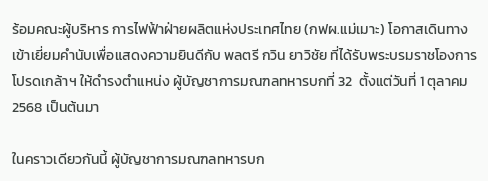ร้อมคณะผู้บริหาร การไฟฟ้าฝ่ายผลิตแห่งประเทศไทย (กฟผ.แม่เมาะ) โอกาสเดินทางเข้าเยี่ยมคำนับเพื่อแสดงความยินดีกับ พลตรี กวิน ยาวิชัย ที่ได้รับพระบรมราชโองการโปรดเกล้าฯ ให้ดำรงตำแหน่ง ผู้บัญชาการมณฑลทหารบกที่ 32  ตั้งแต่วันที่ 1 ตุลาคม 2568 เป็นต้นมา

ในคราวเดียวกันนี้ ผู้บัญชาการมณฑลทหารบก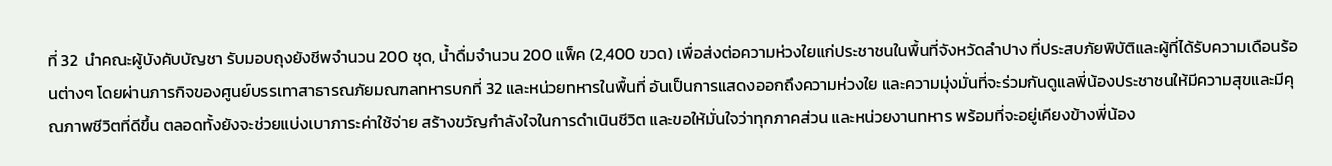ที่ 32  นำคณะผู้บังคับบัญชา รับมอบถุงยังชีพจำนวน 200 ชุด, น้ำดื่มจำนวน 200 แพ็ค (2,400 ขวด) เพื่อส่งต่อความห่วงใยแก่ประชาชนในพื้นที่จังหวัดลำปาง ที่ประสบภัยพิบัติและผู้ที่ได้รับความเดือนร้อนต่างๆ โดยผ่านภารกิจของศูนย์บรรเทาสาธารณภัยมณฑลทหารบกที่ 32 และหน่วยทหารในพื้นที่ อันเป็นการแสดงออกถึงความห่วงใย และความมุ่งมั่นที่จะร่วมกันดูแลพี่น้องประชาชนให้มีความสุขและมีคุณภาพชีวิตที่ดีขึ้น ตลอดทั้งยังจะช่วยแบ่งเบาภาระค่าใช้จ่าย สร้างขวัญกำลังใจในการดำเนินชีวิต และขอให้มั่นใจว่าทุกภาคส่วน และหน่วยงานทหาร พร้อมที่จะอยู่เคียงข้างพี่น้อง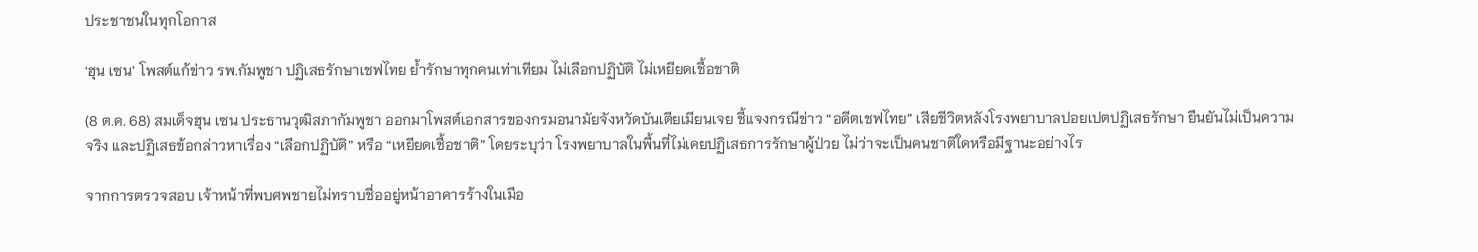ประชาชนในทุกโอกาส

‘ฮุน เซน’ โพสต์แก้ข่าว รพ.กัมพูชา ปฏิเสธรักษาเชฟไทย ย้ำรักษาทุกคนเท่าเทียม ไม่เลือกปฏิบัติ ไม่เหยียดเชื้อชาติ

(8 ต.ค. 68) สมเด็จฮุน เซน ประธานวุฒิสภากัมพูชา ออกมาโพสต์เอกสารของกรมอนามัยจังหวัดบันเตียเมียนเจย ชี้แจงกรณีข่าว “อดีตเชฟไทย” เสียชีวิตหลังโรงพยาบาลปอยเปตปฏิเสธรักษา ยืนยันไม่เป็นความจริง และปฏิเสธข้อกล่าวหาเรื่อง “เลือกปฏิบัติ” หรือ “เหยียดเชื้อชาติ” โดยระบุว่า โรงพยาบาลในพื้นที่ไม่เคยปฏิเสธการรักษาผู้ป่วย ไม่ว่าจะเป็นคนชาติใดหรือมีฐานะอย่างไร

จากการตรวจสอบ เจ้าหน้าที่พบศพชายไม่ทราบชื่ออยู่หน้าอาคารร้างในเมือ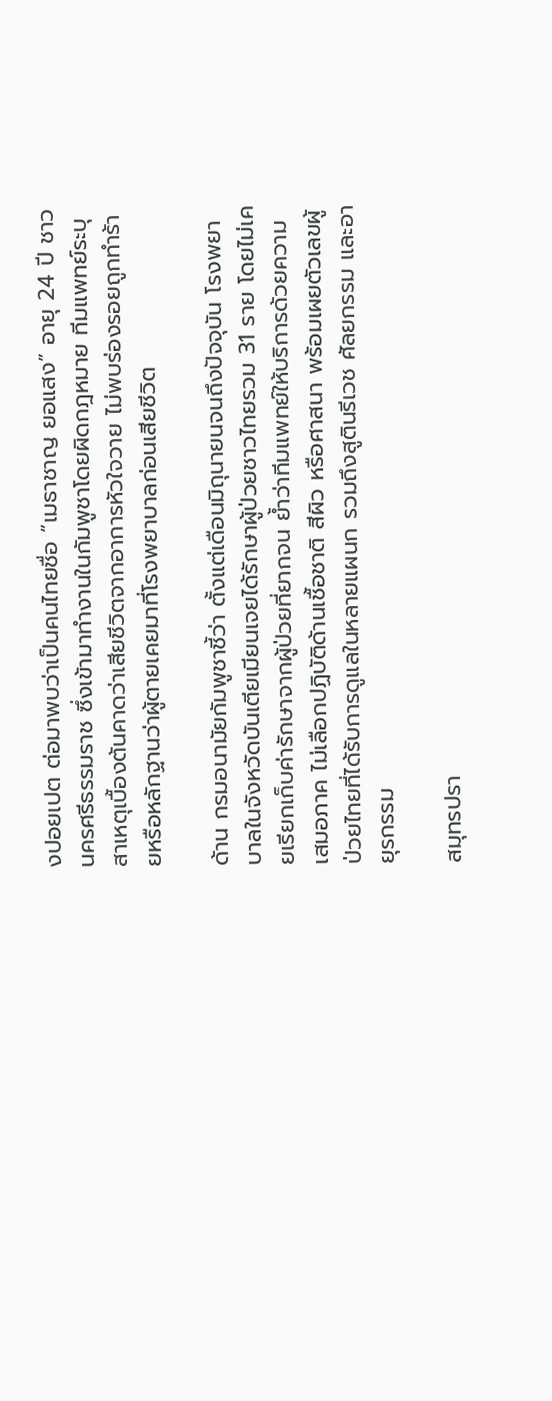งปอยเปต ต่อมาพบว่าเป็นคนไทยชื่อ “เมธาชาญ ยอแสง” อายุ 24 ปี ชาวนครศรีธรรมราช ซึ่งเข้ามาทำงานในกัมพูชาโดยผิดกฎหมาย ทีมแพทย์ระบุสาเหตุเบื้องต้นคาดว่าเสียชีวิตจากอาการหัวใจวาย ไม่พบร่องรอยถูกทำร้ายหรือหลักฐานว่าผู้ตายเคยมาที่โรงพยาบาลก่อนเสียชีวิต

ด้าน กรมอนามัยกัมพูชาชี้ว่า ตั้งแต่เดือนมิถุนายนจนถึงปัจจุบัน โรงพยาบาลในจังหวัดบันเตียเมียนเจยได้รักษาผู้ป่วยชาวไทยรวม 31 ราย โดยไม่เคยเรียกเก็บค่ารักษาจากผู้ป่วยที่ยากจน ย้ำว่าทีมแพทย์ให้บริการด้วยความเสมอภาค ไม่เลือกปฏิบัติด้านเชื้อชาติ สีผิว หรือศาสนา พร้อมเผยตัวเลขผู้ป่วยไทยที่ได้รับการดูแลในหลายแผนก รวมถึงสูตินรีเวช ศัลยกรรม และอายุรกรรม

สมุทรปรา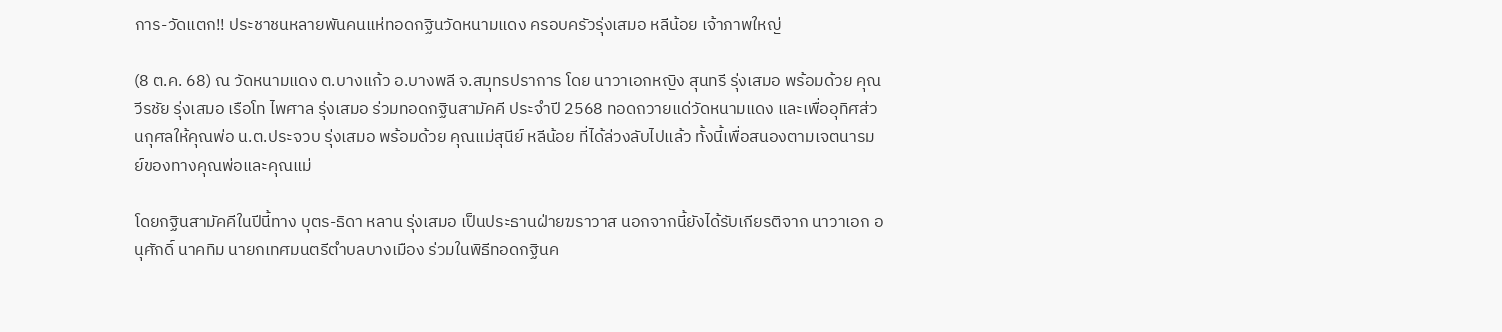การ-วัดแตก!! ประชาชนหลายพันคนแห่ทอดกฐินวัดหนามแดง ครอบครัวรุ่งเสมอ หลีน้อย เจ้าภาพใหญ่

(8 ต.ค. 68) ณ วัดหนามแดง ต.บางแก้ว อ.บางพลี จ.สมุทรปราการ โดย นาวาเอกหญิง สุนทรี รุ่งเสมอ พร้อมด้วย คุณวีรชัย รุ่งเสมอ เรือโท ไพศาล รุ่งเสมอ ร่วมทอดกฐินสามัคคี ประจำปี 2568 ทอดถวายแด่วัดหนามแดง และเพื่ออุทิศส่วนกุศลให้คุณพ่อ น.ต.ประจวบ รุ่งเสมอ พร้อมด้วย คุณแม่สุนีย์ หลีน้อย ที่ได้ล่วงลับไปแล้ว ทั้งนี้เพื่อสนองตามเจตนารมย์ของทางคุณพ่อและคุณแม่

โดยกฐินสามัคคีในปีนี้ทาง บุตร-ธิดา หลาน รุ่งเสมอ เป็นประธานฝ่ายฆราวาส นอกจากนี้ยังได้รับเกียรติจาก นาวาเอก อนุศักดิ์ นาคทิม นายกเทศมนตรีตำบลบางเมือง ร่วมในพิธีทอดกฐินค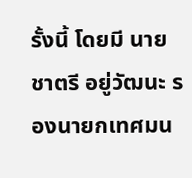รั้งนี้ โดยมี นายชาตรี อยู่วัฒนะ รองนายกเทศมน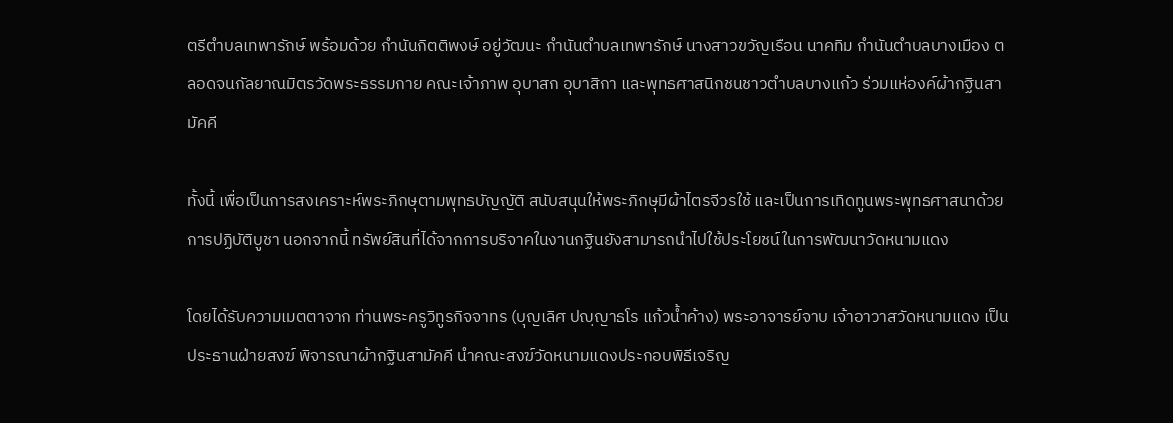ตรีตำบลเทพารักษ์ พร้อมด้วย กำนันกิตติพงษ์ อยู่วัฒนะ กำนันตำบลเทพารักษ์ นางสาวขวัญเรือน นาคทิม กำนันตำบลบางเมือง ตลอดจนกัลยาณมิตรวัดพระธรรมกาย คณะเจ้าภาพ อุบาสก อุบาสิกา และพุทธศาสนิกชนชาวตำบลบางแก้ว ร่วมแห่องค์ผ้ากฐินสามัคคี

ทั้งนี้ เพื่อเป็นการสงเคราะห์พระภิกษุตามพุทธบัญญัติ สนับสนุนให้พระภิกษุมีผ้าไตรจีวรใช้ และเป็นการเทิดทูนพระพุทธศาสนาด้วยการปฏิบัติบูชา นอกจากนี้ ทรัพย์สินที่ได้จากการบริจาคในงานกฐินยังสามารถนำไปใช้ประโยชน์ในการพัฒนาวัดหนามแดง

โดยได้รับความเมตตาจาก ท่านพระครูวิทูรกิจจาทร (บุญเลิศ ปญฺญาธโร แก้วน้ำค้าง) พระอาจารย์จาบ เจ้าอาวาสวัดหนามแดง เป็นประธานฝ่ายสงฆ์ พิจารณาผ้ากฐินสามัคคี นำคณะสงฆ์วัดหนามแดงประกอบพิธีเจริญ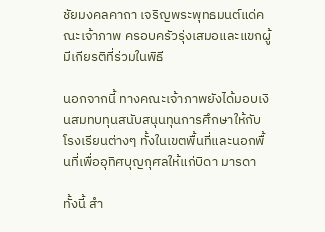ชัยมงคลคาถา เจริญพระพุทธมนต์แด่คณะเจ้าภาพ ครอบครัวรุ่งเสมอและแขกผู้มีเกียรติที่ร่วมในพิธี

นอกจากนี้ ทางคณะเจ้าภาพยังได้มอบเงินสมทบทุนสนับสนุนทุนการศึกษาให้กับโรงเรียนต่างๆ ทั้งในเขตพื้นที่และนอกพื้นที่เพื่ออุทิศบุญกุศลให้แก่บิดา มารดา

ทั้งนี้ สำ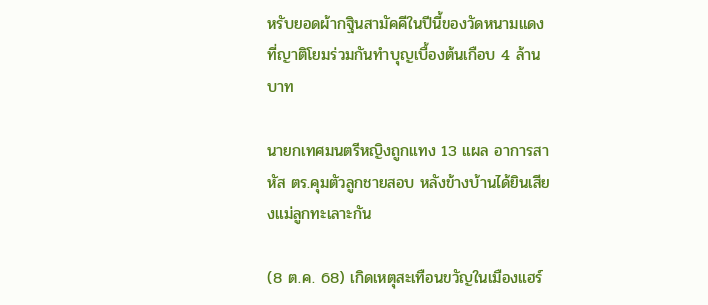หรับยอดผ้ากฐินสามัคคีในปีนี้ของวัดหนามแดงที่ญาติโยมร่วมกันทำบุญเบื้องต้นเกือบ 4 ล้านบาท

นายกเทศมนตรีหญิงถูกแทง 13 แผล อาการสาหัส ตร.คุมตัวลูกชายสอบ หลังข้างบ้านได้ยินเสียงแม่ลูกทะเลาะกัน

(8 ต.ค. 68) เกิดเหตุสะเทือนขวัญในเมืองแฮร์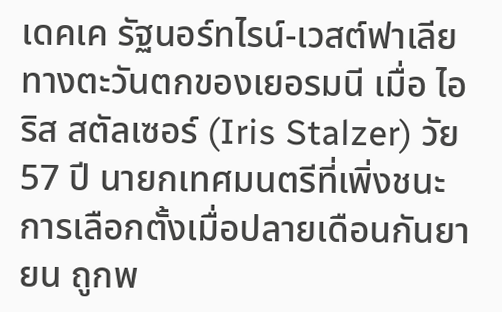เดคเค รัฐนอร์ทไรน์-เวสต์ฟาเลีย ทางตะวันตกของเยอรมนี เมื่อ ไอริส สตัลเซอร์ (Iris Stalzer) วัย 57 ปี นายกเทศมนตรีที่เพิ่งชนะการเลือกตั้งเมื่อปลายเดือนกันยายน ถูกพ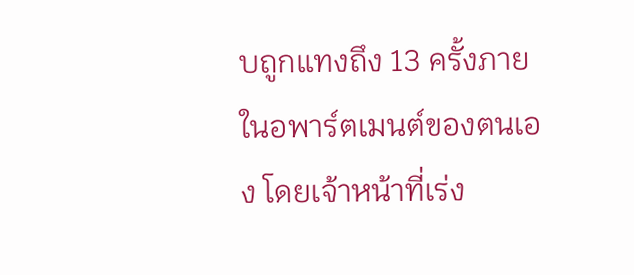บถูกแทงถึง 13 ครั้งภายในอพาร์ตเมนต์ของตนเอง โดยเจ้าหน้าที่เร่ง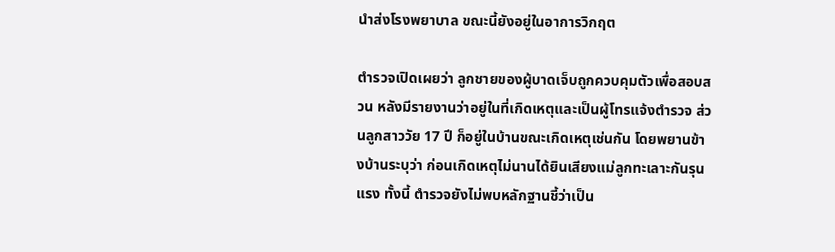นำส่งโรงพยาบาล ขณะนี้ยังอยู่ในอาการวิกฤต

ตำรวจเปิดเผยว่า ลูกชายของผู้บาดเจ็บถูกควบคุมตัวเพื่อสอบสวน หลังมีรายงานว่าอยู่ในที่เกิดเหตุและเป็นผู้โทรแจ้งตำรวจ ส่วนลูกสาววัย 17 ปี ก็อยู่ในบ้านขณะเกิดเหตุเช่นกัน โดยพยานข้างบ้านระบุว่า ก่อนเกิดเหตุไม่นานได้ยินเสียงแม่ลูกทะเลาะกันรุนแรง ทั้งนี้ ตำรวจยังไม่พบหลักฐานชี้ว่าเป็น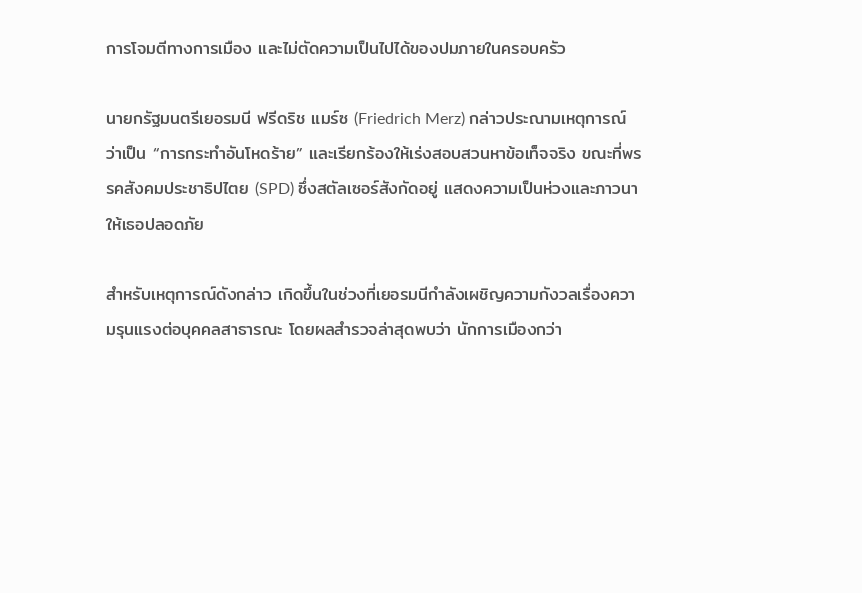การโจมตีทางการเมือง และไม่ตัดความเป็นไปได้ของปมภายในครอบครัว

นายกรัฐมนตรีเยอรมนี ฟรีดริช แมร์ซ (Friedrich Merz) กล่าวประณามเหตุการณ์ว่าเป็น “การกระทำอันโหดร้าย” และเรียกร้องให้เร่งสอบสวนหาข้อเท็จจริง ขณะที่พรรคสังคมประชาธิปไตย (SPD) ซึ่งสตัลเซอร์สังกัดอยู่ แสดงความเป็นห่วงและภาวนาให้เธอปลอดภัย

สำหรับเหตุการณ์ดังกล่าว เกิดขึ้นในช่วงที่เยอรมนีกำลังเผชิญความกังวลเรื่องความรุนแรงต่อบุคคลสาธารณะ โดยผลสำรวจล่าสุดพบว่า นักการเมืองกว่า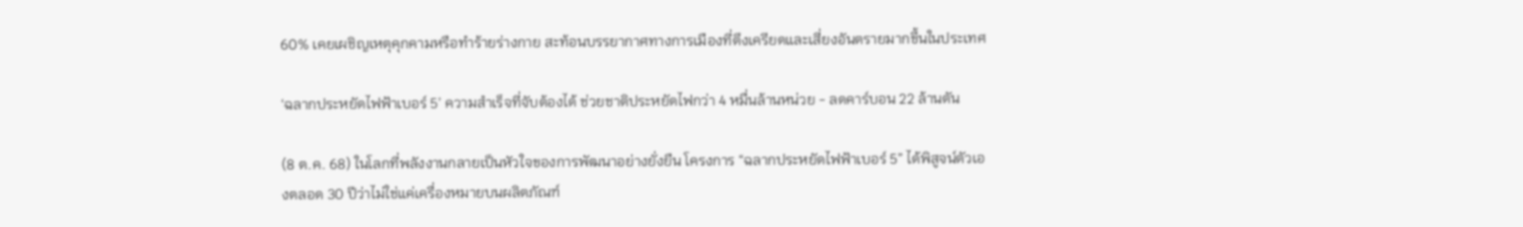60% เคยเผชิญเหตุคุกคามหรือทำร้ายร่างกาย สะท้อนบรรยากาศทางการเมืองที่ตึงเครียดและเสี่ยงอันตรายมากขึ้นในประเทศ

‘ฉลากประหยัดไฟฟ้าเบอร์ 5’ ความสำเร็จที่จับต้องได้ ช่วยชาติประหยัดไฟกว่า 4 หมื่นล้านหน่วย - ลดคาร์บอน 22 ล้านตัน

(8 ต.ค. 68) ในโลกที่พลังงานกลายเป็นหัวใจของการพัฒนาอย่างยั่งยืน โครงการ “ฉลากประหยัดไฟฟ้าเบอร์ 5” ได้พิสูจน์ตัวเองตลอด 30 ปีว่าไม่ใช่แค่เครื่องหมายบนผลิตภัณฑ์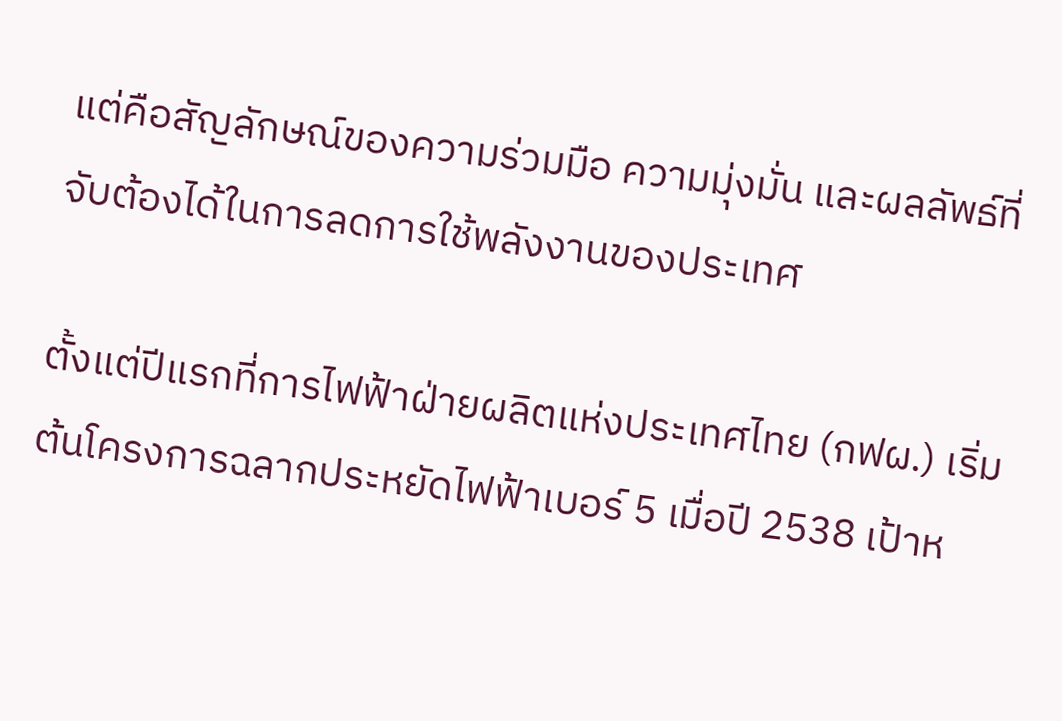แต่คือสัญลักษณ์ของความร่วมมือ ความมุ่งมั่น และผลลัพธ์ที่จับต้องได้ในการลดการใช้พลังงานของประเทศ

ตั้งแต่ปีแรกที่การไฟฟ้าฝ่ายผลิตแห่งประเทศไทย (กฟผ.) เริ่มต้นโครงการฉลากประหยัดไฟฟ้าเบอร์ 5 เมื่อปี 2538 เป้าห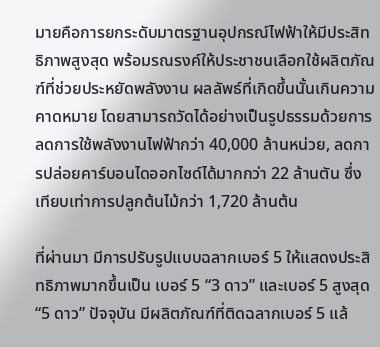มายคือการยกระดับมาตรฐานอุปกรณ์ไฟฟ้าให้มีประสิทธิภาพสูงสุด พร้อมรณรงค์ให้ประชาชนเลือกใช้ผลิตภัณฑ์ที่ช่วยประหยัดพลังงาน ผลลัพธ์ที่เกิดขึ้นนั้นเกินความคาดหมาย โดยสามารถวัดได้อย่างเป็นรูปธรรมด้วยการลดการใช้พลังงานไฟฟ้ากว่า 40,000 ล้านหน่วย, ลดการปล่อยคาร์บอนไดออกไซด์ได้มากกว่า 22 ล้านตัน ซึ่งเทียบเท่าการปลูกต้นไม้กว่า 1,720 ล้านต้น

ที่ผ่านมา มีการปรับรูปแบบฉลากเบอร์ 5 ให้แสดงประสิทธิภาพมากขึ้นเป็น เบอร์ 5 “3 ดาว” และเบอร์ 5 สูงสุด “5 ดาว” ปัจจุบัน มีผลิตภัณฑ์ที่ติดฉลากเบอร์ 5 แล้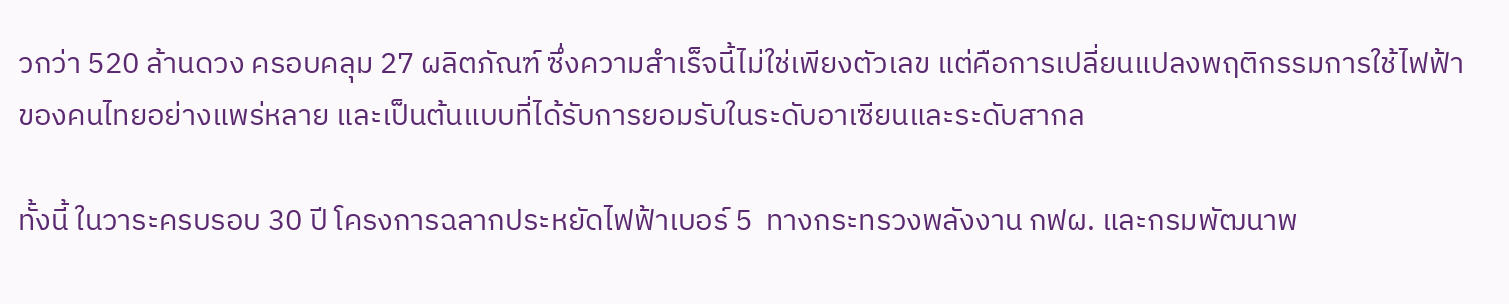วกว่า 520 ล้านดวง ครอบคลุม 27 ผลิตภัณฑ์ ซึ่งความสำเร็จนี้ไม่ใช่เพียงตัวเลข แต่คือการเปลี่ยนแปลงพฤติกรรมการใช้ไฟฟ้าของคนไทยอย่างแพร่หลาย และเป็นต้นแบบที่ได้รับการยอมรับในระดับอาเซียนและระดับสากล

ทั้งนี้ ในวาระครบรอบ 30 ปี โครงการฉลากประหยัดไฟฟ้าเบอร์ 5  ทางกระทรวงพลังงาน กฟผ. และกรมพัฒนาพ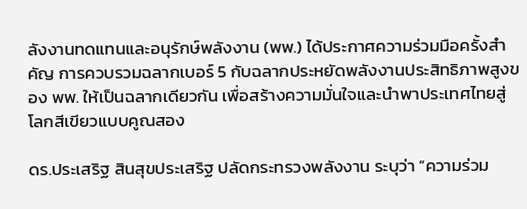ลังงานทดแทนและอนุรักษ์พลังงาน (พพ.) ได้ประกาศความร่วมมือครั้งสำคัญ การควบรวมฉลากเบอร์ 5 กับฉลากประหยัดพลังงานประสิทธิภาพสูงของ พพ. ให้เป็นฉลากเดียวกัน เพื่อสร้างความมั่นใจและนำพาประเทศไทยสู่โลกสีเขียวแบบคูณสอง

ดร.ประเสริฐ สินสุขประเสริฐ ปลัดกระทรวงพลังงาน ระบุว่า “ความร่วม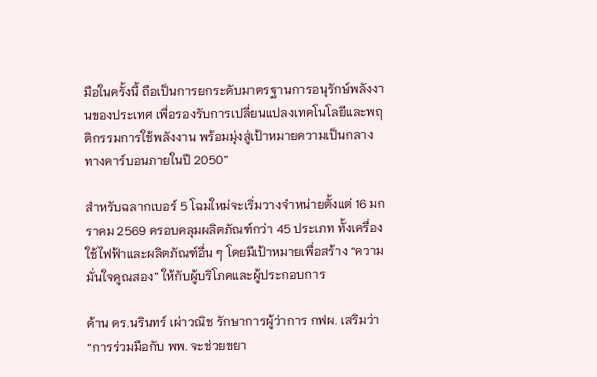มือในครั้งนี้ ถือเป็นการยกระดับมาตรฐานการอนุรักษ์พลังงานของประเทศ เพื่อรองรับการเปลี่ยนแปลงเทคโนโลยีและพฤติกรรมการใช้พลังงาน พร้อมมุ่งสู่เป้าหมายความเป็นกลางทางคาร์บอนภายในปี 2050”

สำหรับฉลากเบอร์ 5 โฉมใหม่จะเริ่มวางจำหน่ายตั้งแต่ 16 มกราคม 2569 ครอบคลุมผลิตภัณฑ์กว่า 45 ประเภท ทั้งเครื่องใช้ไฟฟ้าและผลิตภัณฑ์อื่น ๆ โดยมีเป้าหมายเพื่อสร้าง “ความมั่นใจคูณสอง” ให้กับผู้บริโภคและผู้ประกอบการ

ด้าน ดร.นรินทร์ เผ่าวณิช รักษาการผู้ว่าการ กฟผ. เสริมว่า “การร่วมมือกับ พพ. จะช่วยขยา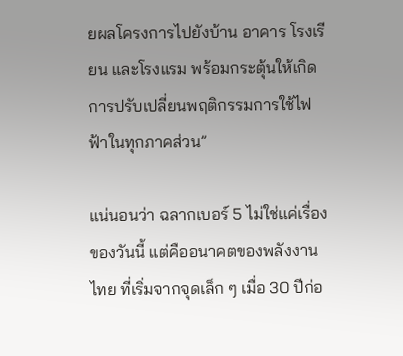ยผลโครงการไปยังบ้าน อาคาร โรงเรียน และโรงแรม พร้อมกระตุ้นให้เกิดการปรับเปลี่ยนพฤติกรรมการใช้ไฟฟ้าในทุกภาคส่วน”

แน่นอนว่า ฉลากเบอร์ 5 ไม่ใช่แค่เรื่องของวันนี้ แต่คืออนาคตของพลังงานไทย ที่เริ่มจากจุดเล็ก ๆ เมื่อ 30 ปีก่อ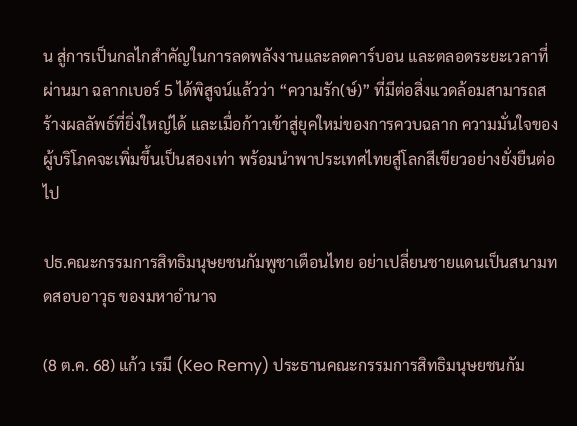น สู่การเป็นกลไกสำคัญในการลดพลังงานและลดคาร์บอน และตลอดระยะเวลาที่ผ่านมา ฉลากเบอร์ 5 ได้พิสูจน์แล้วว่า “ความรัก(ษ์)” ที่มีต่อสิ่งแวดล้อมสามารถสร้างผลลัพธ์ที่ยิ่งใหญ่ได้ และเมื่อก้าวเข้าสู่ยุคใหม่ของการควบฉลาก ความมั่นใจของผู้บริโภคจะเพิ่มขึ้นเป็นสองเท่า พร้อมนำพาประเทศไทยสู่โลกสีเขียวอย่างยั่งยืนต่อไป

ปธ.คณะกรรมการสิทธิมนุษยชนกัมพูชาเตือนไทย อย่าเปลี่ยนชายแดนเป็นสนามทดสอบอาวุธ ของมหาอำนาจ

(8 ต.ค. 68) แก้ว เรมี (Keo Remy) ประธานคณะกรรมการสิทธิมนุษยชนกัม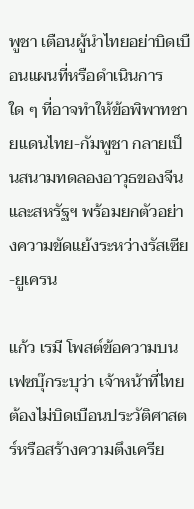พูชา เตือนผู้นำไทยอย่าบิดเบือนแผนที่หรือดำเนินการใด ๆ ที่อาจทำให้ข้อพิพาทชายแดนไทย-กัมพูชา กลายเป็นสนามทดลองอาวุธของจีนและสหรัฐฯ พร้อมยกตัวอย่างความขัดแย้งระหว่างรัสเซีย-ยูเครน

แก้ว เรมี โพสต์ข้อความบนเฟซบุ๊กระบุว่า เจ้าหน้าที่ไทยต้องไม่บิดเบือนประวัติศาสตร์หรือสร้างความตึงเครีย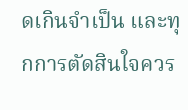ดเกินจำเป็น และทุกการตัดสินใจควร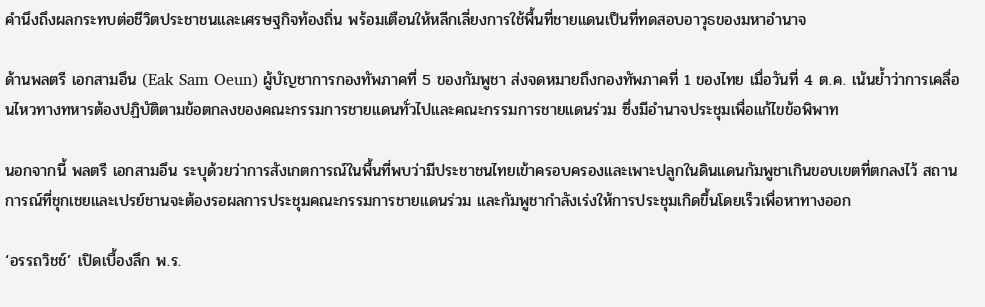คำนึงถึงผลกระทบต่อชีวิตประชาชนและเศรษฐกิจท้องถิ่น พร้อมเตือนให้หลีกเลี่ยงการใช้พื้นที่ชายแดนเป็นที่ทดสอบอาวุธของมหาอำนาจ

ด้านพลตรี เอกสามอึน (Eak Sam Oeun) ผู้บัญชาการกองทัพภาคที่ 5 ของกัมพูชา ส่งจดหมายถึงกองทัพภาคที่ 1 ของไทย เมื่อวันที่ 4 ต.ค. เน้นย้ำว่าการเคลื่อนไหวทางทหารต้องปฏิบัติตามข้อตกลงของคณะกรรมการชายแดนทั่วไปและคณะกรรมการชายแดนร่วม ซึ่งมีอำนาจประชุมเพื่อแก้ไขข้อพิพาท

นอกจากนี้ พลตรี เอกสามอึน ระบุด้วยว่าการสังเกตการณ์ในพื้นที่พบว่ามีประชาชนไทยเข้าครอบครองและเพาะปลูกในดินแดนกัมพูชาเกินขอบเขตที่ตกลงไว้ สถานการณ์ที่ชุกเชยและเปรย์ชานจะต้องรอผลการประชุมคณะกรรมการชายแดนร่วม และกัมพูชากำลังเร่งให้การประชุมเกิดขึ้นโดยเร็วเพื่อหาทางออก

‘อรรถวิชช์’ เปิดเบื้องลึก พ.ร.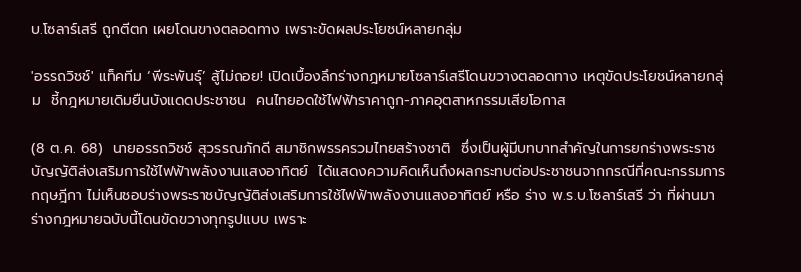บ.โซลาร์เสรี ถูกตีตก เผยโดนขางตลอดทาง เพราะขัดผลประโยชน์หลายกลุ่ม

'อรรถวิชช์' แท็คทีม ‘พีระพันธุ์’ สู้ไม่ถอย! เปิดเบื้องลึกร่างกฎหมายโซลาร์เสรีโดนขวางตลอดทาง เหตุขัดประโยชน์หลายกลุ่ม  ชี้กฎหมายเดิมยืนบังแดดประชาชน  คนไทยอดใช้ไฟฟ้าราคาถูก-ภาคอุตสาหกรรมเสียโอกาส

(8 ต.ค. 68)  นายอรรถวิชช์ สุวรรณภักดี สมาชิกพรรครวมไทยสร้างชาติ  ซึ่งเป็นผู้มีบทบาทสำคัญในการยกร่างพระราชบัญญัติส่งเสริมการใช้ไฟฟ้าพลังงานแสงอาทิตย์  ได้แสดงความคิดเห็นถึงผลกระทบต่อประชาชนจากกรณีที่คณะกรรมการกฤษฎีกา ไม่เห็นชอบร่างพระราชบัญญัติส่งเสริมการใช้ไฟฟ้าพลังงานแสงอาทิตย์ หรือ ร่าง พ.ร.บ.โซลาร์เสรี ว่า ที่ผ่านมาร่างกฎหมายฉบับนี้โดนขัดขวางทุกรูปแบบ เพราะ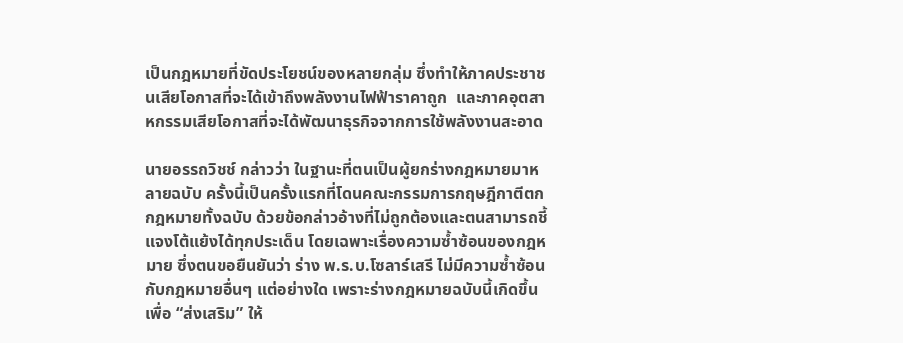เป็นกฎหมายที่ขัดประโยชน์ของหลายกลุ่ม ซึ่งทำให้ภาคประชาชนเสียโอกาสที่จะได้เข้าถึงพลังงานไฟฟ้าราคาถูก  และภาคอุตสาหกรรมเสียโอกาสที่จะได้พัฒนาธุรกิจจากการใช้พลังงานสะอาด

นายอรรถวิชช์ กล่าวว่า ในฐานะที่ตนเป็นผู้ยกร่างกฎหมายมาหลายฉบับ ครั้งนี้เป็นครั้งแรกที่โดนคณะกรรมการกฤษฎีกาตีตกกฎหมายทั้งฉบับ ด้วยข้อกล่าวอ้างที่ไม่ถูกต้องและตนสามารถชี้แจงโต้แย้งได้ทุกประเด็น โดยเฉพาะเรื่องความซ้ำซ้อนของกฎหมาย ซึ่งตนขอยืนยันว่า ร่าง พ.ร.บ.โซลาร์เสรี ไม่มีความซ้ำซ้อนกับกฎหมายอื่นๆ แต่อย่างใด เพราะร่างกฎหมายฉบับนี้เกิดขึ้นเพื่อ “ส่งเสริม” ให้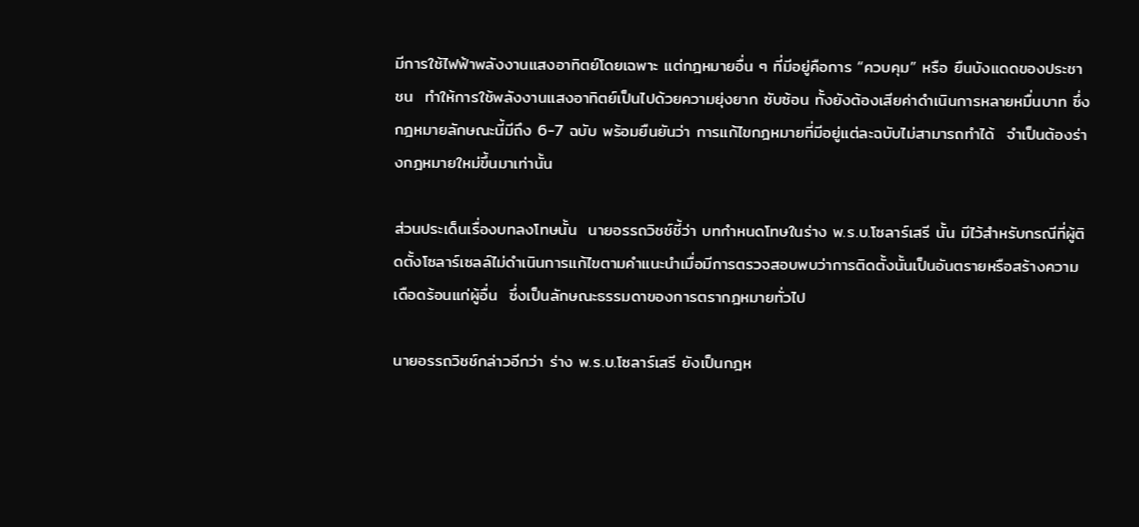มีการใช้ไฟฟ้าพลังงานแสงอาทิตย์โดยเฉพาะ แต่กฎหมายอื่น ๆ ที่มีอยู่คือการ “ควบคุม” หรือ ยืนบังแดดของประชาชน  ทำให้การใช้พลังงานแสงอาทิตย์เป็นไปด้วยความยุ่งยาก ซับซ้อน ทั้งยังต้องเสียค่าดำเนินการหลายหมื่นบาท ซึ่งกฎหมายลักษณะนี้มีถึง 6-7 ฉบับ พร้อมยืนยันว่า การแก้ไขกฎหมายที่มีอยู่แต่ละฉบับไม่สามารถทำได้  จำเป็นต้องร่างกฎหมายใหม่ขึ้นมาเท่านั้น

ส่วนประเด็นเรื่องบทลงโทษนั้น  นายอรรถวิชช์ชี้ว่า บทกำหนดโทษในร่าง พ.ร.บ.โซลาร์เสรี นั้น มีไว้สำหรับกรณีที่ผู้ติดตั้งโซลาร์เซลล์ไม่ดำเนินการแก้ไขตามคำแนะนำเมื่อมีการตรวจสอบพบว่าการติดตั้งนั้นเป็นอันตรายหรือสร้างความเดือดร้อนแก่ผู้อื่น  ซึ่งเป็นลักษณะธรรมดาของการตรากฎหมายทั่วไป

นายอรรถวิชช์กล่าวอีกว่า ร่าง พ.ร.บ.โซลาร์เสรี ยังเป็นกฎห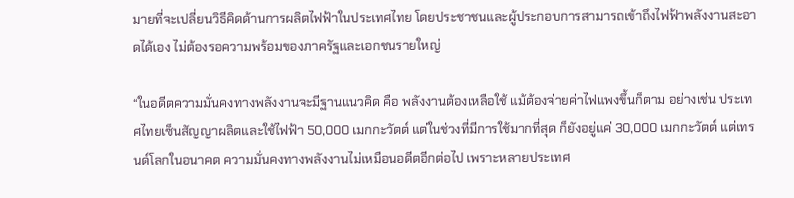มายที่จะเปลี่ยนวิธีคิดด้านการผลิตไฟฟ้าในประเทศไทย โดยประชาชนและผู้ประกอบการสามารถเข้าถึงไฟฟ้าพลังงานสะอาดได้เอง ไม่ต้องรอความพร้อมของภาครัฐและเอกชนรายใหญ่

“ในอดีตความมั่นคงทางพลังงานจะมีฐานแนวคิด คือ พลังงานต้องเหลือใช้ แม้ต้องจ่ายค่าไฟแพงขึ้นก็ตาม อย่างเช่น ประเทศไทยเซ็นสัญญาผลิตและใช้ไฟฟ้า 50,000 เมกกะวัตต์ แต่ในช่วงที่มีการใช้มากที่สุด ก็ยังอยู่แค่ 30,000 เมกกะวัตต์ แต่เทรนด์โลกในอนาคต ความมั่นคงทางพลังงานไม่เหมือนอดีตอีกต่อไป เพราะหลายประเทศ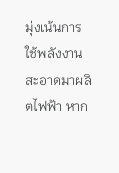มุ่งเน้นการใช้พลังงานสะอาดมาผลิตไฟฟ้า หาก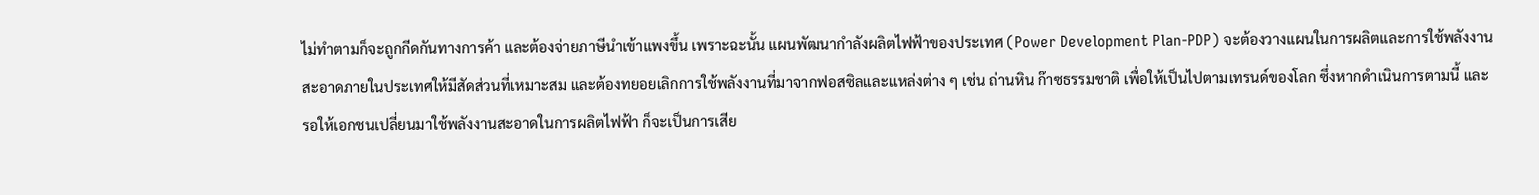ไม่ทำตามก็จะถูกกีดกันทางการค้า และต้องจ่ายภาษีนำเข้าแพงขึ้น เพราะฉะนั้น แผนพัฒนากำลังผลิตไฟฟ้าของประเทศ (Power Development Plan-PDP) จะต้องวางแผนในการผลิตและการใช้พลังงานสะอาดภายในประเทศให้มีสัดส่วนที่เหมาะสม และต้องทยอยเลิกการใช้พลังงานที่มาจากฟอสซิลและแหล่งต่าง ๆ เช่น ถ่านหิน ก๊าซธรรมชาติ เพื่อให้เป็นไปตามเทรนด์ของโลก ซึ่งหากดำเนินการตามนี้ และรอให้เอกชนเปลี่ยนมาใช้พลังงานสะอาดในการผลิตไฟฟ้า ก็จะเป็นการเสีย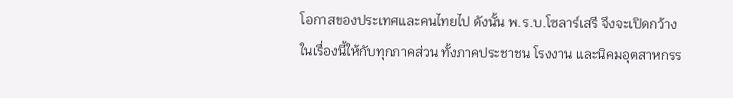โอกาสของประเทศและคนไทยไป ดังนั้น พ.ร.บ.โซลาร์เสรี จึงจะเปิดกว้างในเรื่องนี้ให้กับทุกภาคส่วน ทั้งภาคประชาชน โรงงาน และนิคมอุตสาหกรร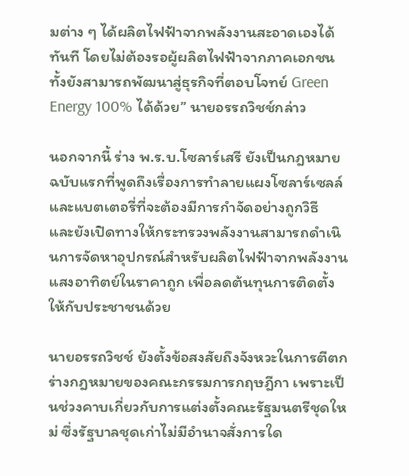มต่าง ๆ ได้ผลิตไฟฟ้าจากพลังงานสะอาดเองได้ทันที โดยไม่ต้องรอผู้ผลิตไฟฟ้าจากภาคเอกชน ทั้งยังสามารถพัฒนาสู่ธุรกิจที่ตอบโจทย์ Green Energy 100% ได้ด้วย” นายอรรถวิชช์กล่าว

นอกจากนี้ ร่าง พ.ร.บ.โซลาร์เสรี ยังเป็นกฎหมายฉบับแรกที่พูดถึงเรื่องการทำลายแผงโซลาร์เซลล์และแบตเตอรี่ที่จะต้องมีการกำจัดอย่างถูกวิธี  และยังเปิดทางให้กระทรวงพลังงานสามารถดำเนินการจัดหาอุปกรณ์สำหรับผลิตไฟฟ้าจากพลังงานแสงอาทิตย์ในราคาถูก เพื่อลดต้นทุนการติดตั้งให้กับประชาชนด้วย

นายอรรถวิชช์ ยังตั้งข้อสงสัยถึงจังหวะในการตีตกร่างกฎหมายของคณะกรรมการกฤษฎีกา เพราะเป็นช่วงคาบเกี่ยวกับการแต่งตั้งคณะรัฐมนตรีชุดใหม่ ซึ่งรัฐบาลชุดเก่าไม่มีอำนาจสั่งการใด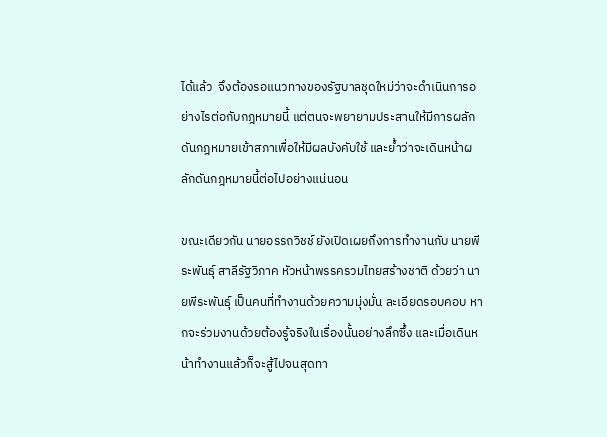ได้แล้ว  จึงต้องรอแนวทางของรัฐบาลชุดใหม่ว่าจะดำเนินการอย่างไรต่อกับกฎหมายนี้ แต่ตนจะพยายามประสานให้มีการผลักดันกฎหมายเข้าสภาเพื่อให้มีผลบังคับใช้ และย้ำว่าจะเดินหน้าผลักดันกฎหมายนี้ต่อไปอย่างแน่นอน

ขณะเดียวกัน นายอรรถวิชช์ ยังเปิดเผยถึงการทำงานกับ นายพีระพันธุ์ สาลีรัฐวิภาค หัวหน้าพรรครวมไทยสร้างชาติ ด้วยว่า นายพีระพันธุ์ เป็นคนที่ทำงานด้วยความมุ่งมั่น ละเอียดรอบคอบ หากจะร่วมงานด้วยต้องรู้จริงในเรื่องนั้นอย่างลึกซึ้ง และเมื่อเดินหน้าทำงานแล้วก็จะสู้ไปจนสุดทา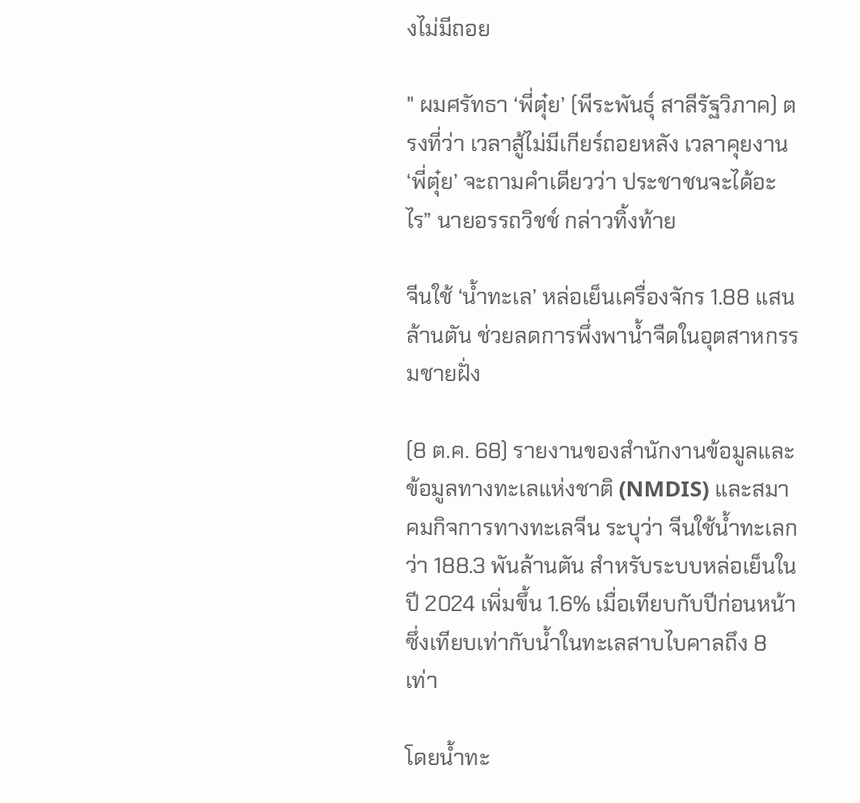งไม่มีถอย

" ผมศรัทธา ‘พี่ตุ๋ย’ (พีระพันธุ์ สาลีรัฐวิภาค) ตรงที่ว่า เวลาสู้ไม่มีเกียร์ถอยหลัง เวลาคุยงาน ‘พี่ตุ๋ย’ จะถามคำเดียวว่า ประชาชนจะได้อะไร” นายอรรถวิชช์ กล่าวทิ้งท้าย

จีนใช้ ‘น้ำทะเล’ หล่อเย็นเครื่องจักร 1.88 แสนล้านตัน ช่วยลดการพึ่งพาน้ำจืดในอุตสาหกรรมชายฝั่ง

(8 ต.ค. 68) รายงานของสำนักงานข้อมูลและข้อมูลทางทะเลแห่งชาติ (NMDIS) และสมาคมกิจการทางทะเลจีน ระบุว่า จีนใช้น้ำทะเลกว่า 188.3 พันล้านตัน สำหรับระบบหล่อเย็นในปี 2024 เพิ่มขึ้น 1.6% เมื่อเทียบกับปีก่อนหน้า ซึ่งเทียบเท่ากับน้ำในทะเลสาบไบคาลถึง 8 เท่า

โดยน้ำทะ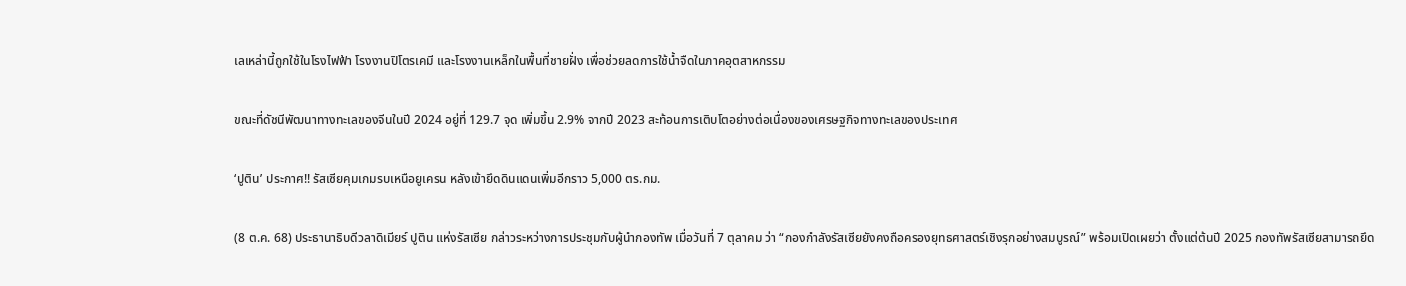เลเหล่านี้ถูกใช้ในโรงไฟฟ้า โรงงานปิโตรเคมี และโรงงานเหล็กในพื้นที่ชายฝั่ง เพื่อช่วยลดการใช้น้ำจืดในภาคอุตสาหกรรม

ขณะที่ดัชนีพัฒนาทางทะเลของจีนในปี 2024 อยู่ที่ 129.7 จุด เพิ่มขึ้น 2.9% จากปี 2023 สะท้อนการเติบโตอย่างต่อเนื่องของเศรษฐกิจทางทะเลของประเทศ

‘ปูติน’ ประกาศ!! รัสเซียคุมเกมรบเหนือยูเครน หลังเข้ายึดดินแดนเพิ่มอีกราว 5,000 ตร.กม.

(8 ต.ค. 68) ประธานาธิบดีวลาดิเมียร์ ปูติน แห่งรัสเซีย กล่าวระหว่างการประชุมกับผู้นำกองทัพ เมื่อวันที่ 7 ตุลาคม ว่า “กองกำลังรัสเซียยังคงถือครองยุทธศาสตร์เชิงรุกอย่างสมบูรณ์” พร้อมเปิดเผยว่า ตั้งแต่ต้นปี 2025 กองทัพรัสเซียสามารถยึด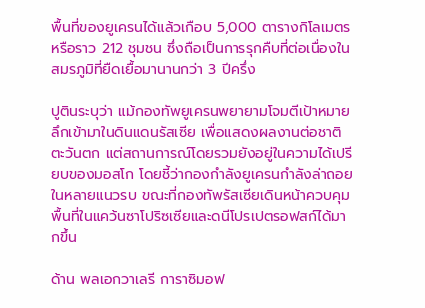พื้นที่ของยูเครนได้แล้วเกือบ 5,000 ตารางกิโลเมตร หรือราว 212 ชุมชน ซึ่งถือเป็นการรุกคืบที่ต่อเนื่องในสมรภูมิที่ยืดเยื้อมานานกว่า 3 ปีครึ่ง

ปูตินระบุว่า แม้กองทัพยูเครนพยายามโจมตีเป้าหมายลึกเข้ามาในดินแดนรัสเซีย เพื่อแสดงผลงานต่อชาติตะวันตก แต่สถานการณ์โดยรวมยังอยู่ในความได้เปรียบของมอสโก โดยชี้ว่ากองกำลังยูเครนกำลังล่าถอยในหลายแนวรบ ขณะที่กองทัพรัสเซียเดินหน้าควบคุมพื้นที่ในแคว้นซาโปริซเซียและดนีโปรเปตรอฟสก์ได้มากขึ้น

ด้าน พลเอกวาเลรี การาซิมอฟ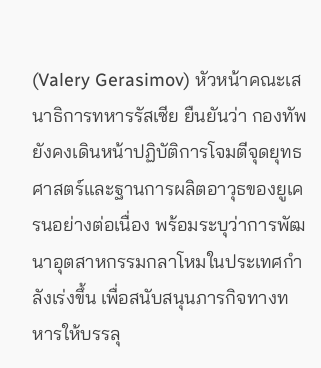(Valery Gerasimov) หัวหน้าคณะเสนาธิการทหารรัสเซีย ยืนยันว่า กองทัพยังคงเดินหน้าปฏิบัติการโจมตีจุดยุทธศาสตร์และฐานการผลิตอาวุธของยูเครนอย่างต่อเนื่อง พร้อมระบุว่าการพัฒนาอุตสาหกรรมกลาโหมในประเทศกำลังเร่งขึ้น เพื่อสนับสนุนภารกิจทางทหารให้บรรลุ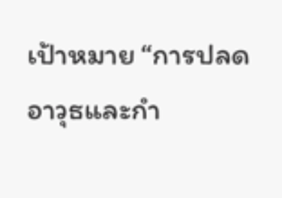เป้าหมาย “การปลดอาวุธและกำ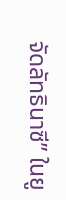จัดลัทธินาซี” ในยู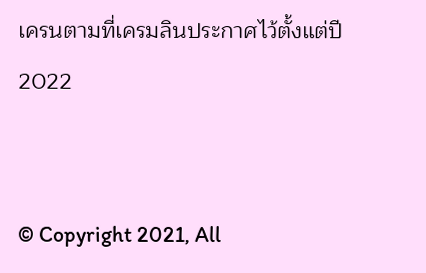เครนตามที่เครมลินประกาศไว้ตั้งแต่ปี 2022


© Copyright 2021, All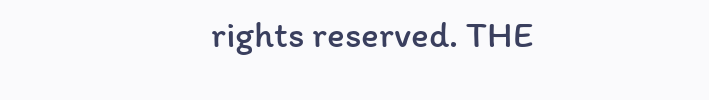rights reserved. THE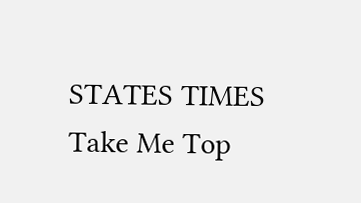STATES TIMES
Take Me Top